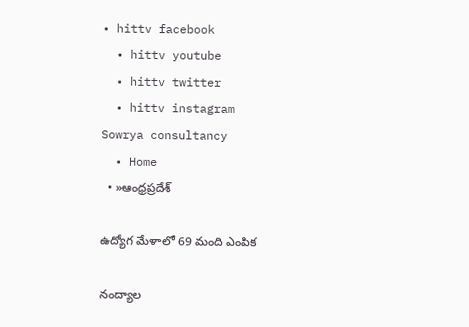• hittv facebook
  • hittv youtube
  • hittv twitter
  • hittv instagram
Sowrya consultancy
  • Home
  • »ఆంధ్రప్రదేశ్

ఉద్యోగ మేళాలో 69 మంది ఎంపిక

నంద్యాల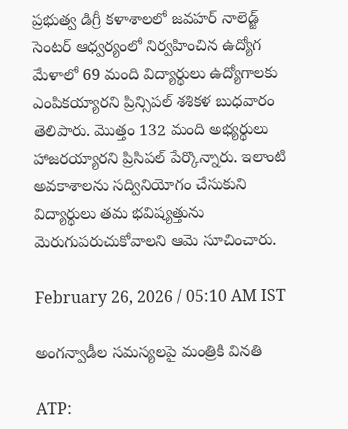ప్రభుత్వ డిగ్రీ కళాశాలలో జవహర్ నాలెడ్జ్ సెంటర్ ఆధ్వర్యంలో నిర్వహించిన ఉద్యోగ మేళాలో 69 మంది విద్యార్థులు ఉద్యోగాలకు ఎంపికయ్యారని ప్రిన్సిపల్ శశికళ బుధవారం తెలిపారు. మొత్తం 132 మంది అభ్యర్థులు హాజరయ్యారని ప్రిసిపల్ పేర్కొన్నారు. ఇలాంటి అవకాశాలను సద్వినియోగం చేసుకుని విద్యార్థులు తమ భవిష్యత్తును మెరుగుపరుచుకోవాలని ఆమె సూచించారు.

February 26, 2026 / 05:10 AM IST

అంగన్వాడీల సమస్యలపై మంత్రికి వినతి

ATP: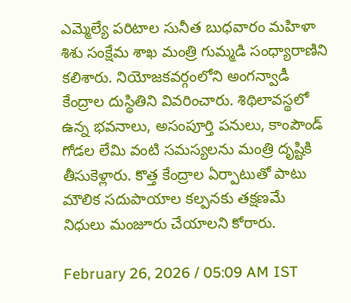ఎమ్మెల్యే పరిటాల సునీత బుధవారం మహిళా శిశు సంక్షేమ శాఖ మంత్రి గుమ్మడి సంధ్యారాణిని కలిశారు. నియోజకవర్గంలోని అంగన్వాడీ కేంద్రాల దుస్థితిని వివరించారు. శిథిలావస్థలో ఉన్న భవనాలు, అసంపూర్తి పనులు, కాంపౌండ్ గోడల లేమి వంటి సమస్యలను మంత్రి దృష్టికి తీసుకెళ్లారు. కొత్త కేంద్రాల ఏర్పాటుతో పాటు మౌలిక సదుపాయాల కల్పనకు తక్షణమే నిధులు మంజూరు చేయాలని కోరారు.

February 26, 2026 / 05:09 AM IST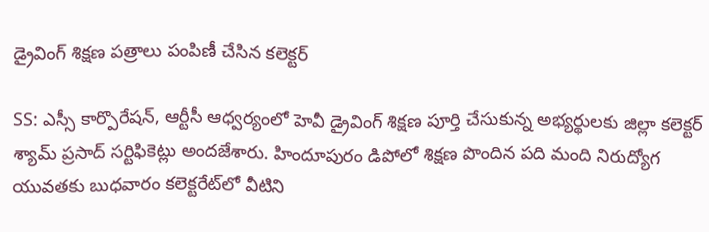డ్రైవింగ్ శిక్షణ పత్రాలు పంపిణీ చేసిన కలెక్టర్

SS: ఎస్సీ కార్పొరేషన్, ఆర్టీసీ ఆధ్వర్యంలో హెవీ డ్రైవింగ్ శిక్షణ పూర్తి చేసుకున్న అభ్యర్థులకు జిల్లా కలెక్టర్ శ్యామ్ ప్రసాద్ సర్టిఫికెట్లు అందజేశారు. హిందూపురం డిపోలో శిక్షణ పొందిన పది మంది నిరుద్యోగ యువతకు బుధవారం కలెక్టరేట్‌లో వీటిని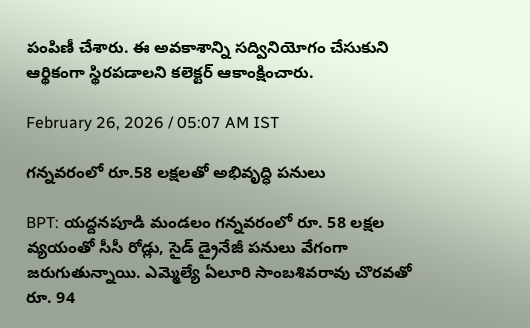పంపిణీ చేశారు. ఈ అవకాశాన్ని సద్వినియోగం చేసుకుని ఆర్థికంగా స్థిరపడాలని కలెక్టర్ ఆకాంక్షించారు.

February 26, 2026 / 05:07 AM IST

గన్నవరంలో రూ.58 లక్షలతో అభివృద్ధి పనులు

BPT: యద్దనపూడి మండలం గన్నవరంలో రూ. 58 లక్షల వ్యయంతో సీసీ రోడ్లు, సైడ్ డ్రైనేజీ పనులు వేగంగా జరుగుతున్నాయి. ఎమ్మెల్యే ఏలూరి సాంబశివరావు చొరవతో రూ. 94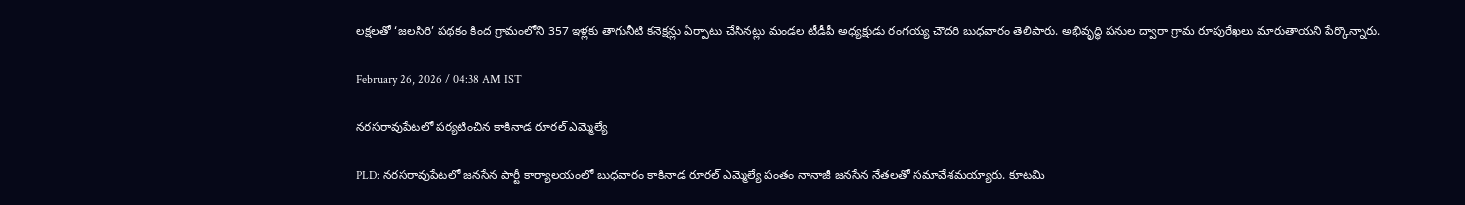లక్షలతో ‘జలసిరి’ పథకం కింద గ్రామంలోని 357 ఇళ్లకు తాగునీటి కనెక్షన్లు ఏర్పాటు చేసినట్లు మండల టీడీపీ అధ్యక్షుడు రంగయ్య చౌదరి బుధవారం తెలిపారు. అభివృద్ధి పనుల ద్వారా గ్రామ రూపురేఖలు మారుతాయని పేర్కొన్నారు.

February 26, 2026 / 04:38 AM IST

నరసరావుపేటలో పర్యటించిన కాకినాడ రూరల్ ఎమ్మెల్యే

PLD: నరసరావుపేటలో జనసేన పార్టీ కార్యాలయంలో బుధవారం కాకినాడ రూరల్ ఎమ్మెల్యే పంతం నానాజీ జనసేన నేతలతో సమావేశమయ్యారు. కూటమి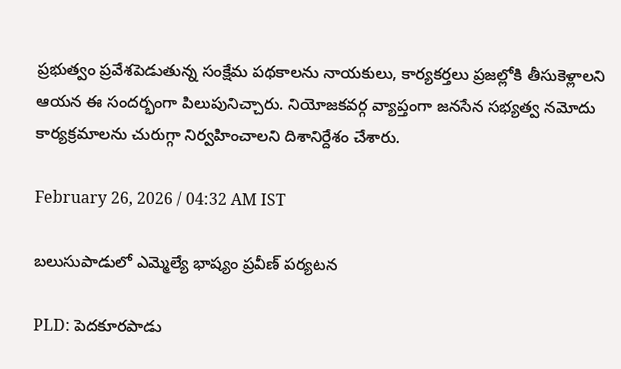ప్రభుత్వం ప్రవేశపెడుతున్న సంక్షేమ పథకాలను నాయకులు, కార్యకర్తలు ప్రజల్లోకి తీసుకెళ్లాలని ఆయన ఈ సందర్భంగా పిలుపునిచ్చారు. నియోజకవర్గ వ్యాప్తంగా జనసేన సభ్యత్వ నమోదు కార్యక్రమాలను చురుగ్గా నిర్వహించాలని దిశానిర్దేశం చేశారు.

February 26, 2026 / 04:32 AM IST

బలుసుపాడులో ఎమ్మెల్యే భాష్యం ప్రవీణ్ పర్యటన

PLD: పెదకూరపాడు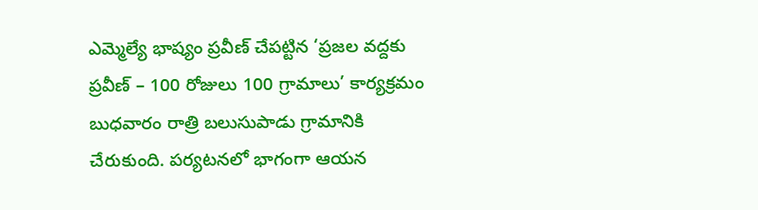ఎమ్మెల్యే భాష్యం ప్రవీణ్ చేపట్టిన ‘ప్రజల వద్దకు ప్రవీణ్ – 100 రోజులు 100 గ్రామాలు’ కార్యక్రమం బుధవారం రాత్రి బలుసుపాడు గ్రామానికి చేరుకుంది. పర్యటనలో భాగంగా ఆయన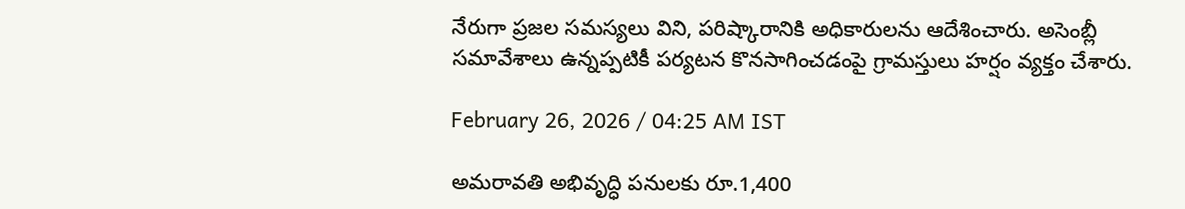నేరుగా ప్రజల సమస్యలు విని, పరిష్కారానికి అధికారులను ఆదేశించారు. అసెంబ్లీ సమావేశాలు ఉన్నప్పటికీ పర్యటన కొనసాగించడంపై గ్రామస్తులు హర్షం వ్యక్తం చేశారు.

February 26, 2026 / 04:25 AM IST

అమరావతి అభివృద్ధి పనులకు రూ.1,400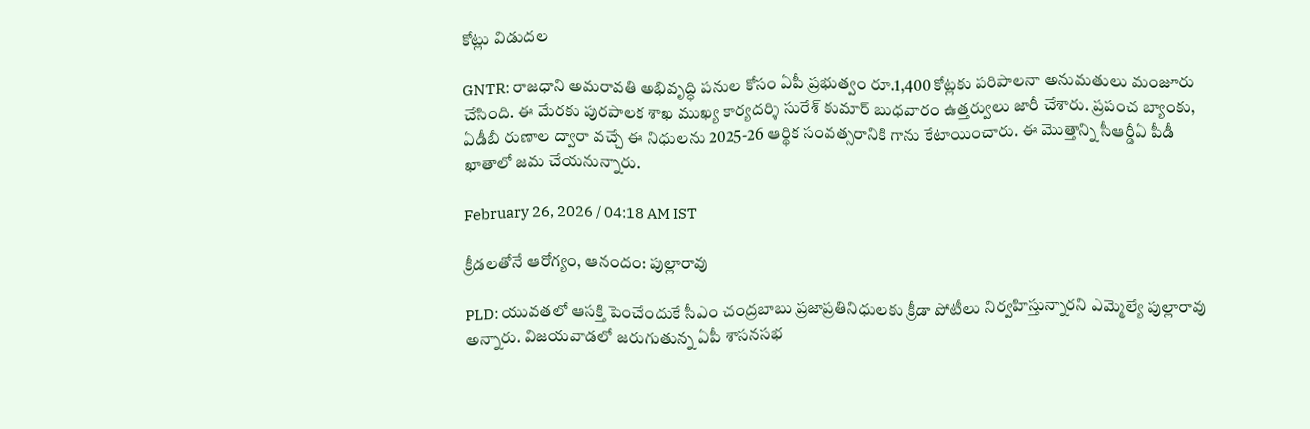కోట్లు విడుదల

GNTR: రాజధాని అమరావతి అభివృద్ధి పనుల కోసం ఏపీ ప్రభుత్వం రూ.1,400 కోట్లకు పరిపాలనా అనుమతులు మంజూరు చేసింది. ఈ మేరకు పురపాలక శాఖ ముఖ్య కార్యదర్శి సురేశ్ కుమార్ బుధవారం ఉత్తర్వులు జారీ చేశారు. ప్రపంచ బ్యాంకు, ఏడీబీ రుణాల ద్వారా వచ్చే ఈ నిధులను 2025-26 ఆర్థిక సంవత్సరానికి గాను కేటాయించారు. ఈ మొత్తాన్ని సీఆర్డీఏ పీడీ ఖాతాలో జమ చేయనున్నారు.

February 26, 2026 / 04:18 AM IST

క్రీడలతోనే ఆరోగ్యం, ఆనందం: పుల్లారావు

PLD: యువతలో ఆసక్తి పెంచేందుకే సీఎం చంద్రబాబు ప్రజాప్రతినిధులకు క్రీడా పోటీలు నిర్వహిస్తున్నారని ఎమ్మెల్యే పుల్లారావు అన్నారు. విజయవాడలో జరుగుతున్న ఏపీ శాసనసభ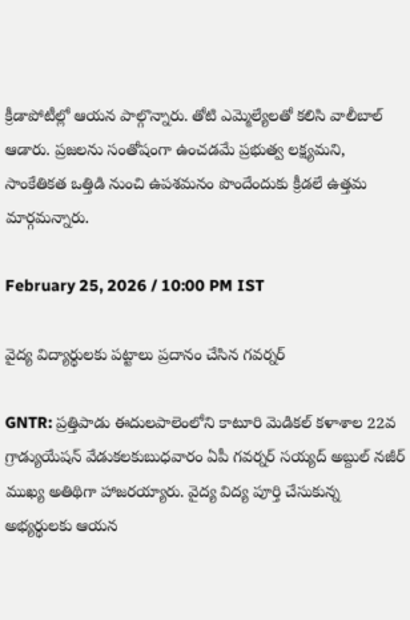క్రీడాపోటీల్లో ఆయన పాల్గొన్నారు. తోటి ఎమ్మెల్యేలతో కలిసి వాలీబాల్ ఆడారు. ప్రజలను సంతోషంగా ఉంచడమే ప్రభుత్వ లక్ష్యమని, సాంకేతికత ఒత్తిడి నుంచి ఉపశమనం పొందేందుకు క్రీడలే ఉత్తమ మార్గమన్నారు.

February 25, 2026 / 10:00 PM IST

వైద్య విద్యార్థులకు పట్టాలు ప్రదానం చేసిన గవర్నర్

GNTR: ప్రత్తిపాడు ఈదులపాలెంలోని కాటూరి మెడికల్ కళాశాల 22వ గ్రాడ్యుయేషన్ వేడుకలకుబుధవారం ఏపీ గవర్నర్ సయ్యద్ అబ్దుల్ నజీర్ ముఖ్య అతిథిగా హాజరయ్యారు. వైద్య విద్య పూర్తి చేసుకున్న అభ్యర్థులకు ఆయన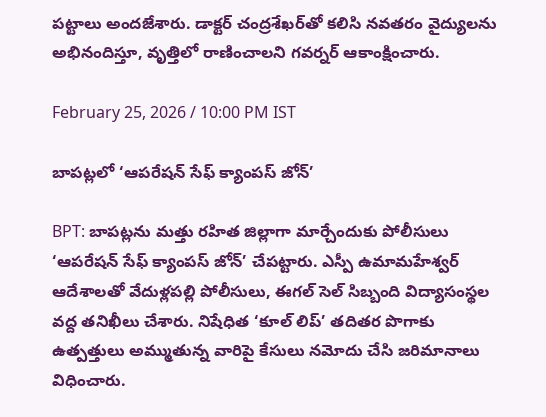పట్టాలు అందజేశారు. డాక్టర్ చంద్రశేఖర్‌తో కలిసి నవతరం వైద్యులను అభినందిస్తూ, వృత్తిలో రాణించాలని గవర్నర్ ఆకాంక్షించారు.

February 25, 2026 / 10:00 PM IST

బాపట్లలో ‘ఆపరేషన్ సేఫ్ క్యాంపస్ జోన్’

BPT: బాపట్లను మత్తు రహిత జిల్లాగా మార్చేందుకు పోలీసులు ‘ఆపరేషన్ సేఫ్ క్యాంపస్ జోన్’ చేపట్టారు. ఎస్పీ ఉమామహేశ్వర్ ఆదేశాలతో వేదుళ్లపల్లి పోలీసులు, ఈగల్ సెల్ సిబ్బంది విద్యాసంస్థల వద్ద తనిఖీలు చేశారు. నిషేధిత ‘కూల్ లిప్’ తదితర పొగాకు ఉత్పత్తులు అమ్ముతున్న వారిపై కేసులు నమోదు చేసి జరిమానాలు విధించారు.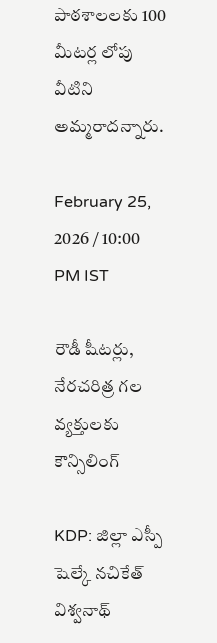పాఠశాలలకు 100 మీటర్ల లోపు వీటిని అమ్మరాదన్నారు.

February 25, 2026 / 10:00 PM IST

రౌడీ షీటర్లు, నేరచరిత్ర గల వ్యక్తులకు కౌన్సిలింగ్

KDP: జిల్లా ఎస్పీ షెల్కే నచికేత్ విశ్వనాథ్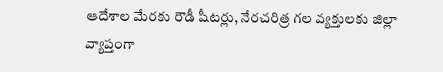ఆదేశాల మేరకు రౌడీ షీటర్లు, నేరచరిత్ర గల వ్యక్తులకు జిల్లా వ్యాప్తంగా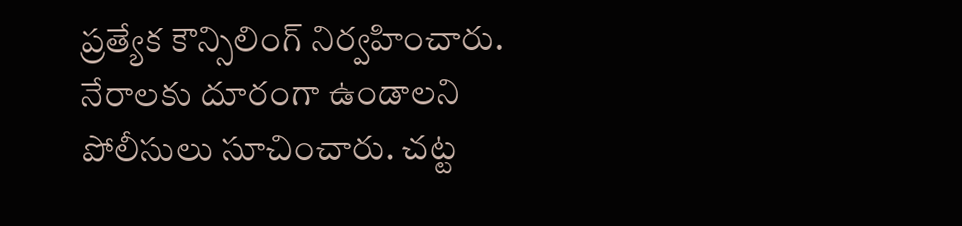ప్రత్యేక కౌన్సిలింగ్ నిర్వహించారు. నేరాలకు దూరంగా ఉండాలని పోలీసులు సూచించారు. చట్ట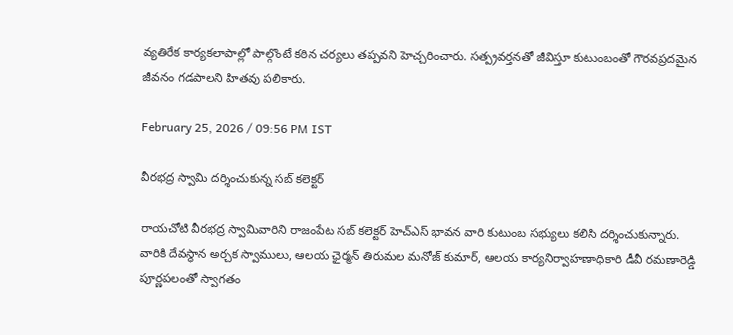వ్యతిరేక కార్యకలాపాల్లో పాల్గొంటే కఠిన చర్యలు తప్పవని హెచ్చరించారు. సత్ప్రవర్తనతో జీవిస్తూ కుటుంబంతో గౌరవప్రదమైన జీవనం గడపాలని హితవు పలికారు.

February 25, 2026 / 09:56 PM IST

వీరభద్ర స్వామి దర్శించుకున్న సబ్ కలెక్టర్

రాయచోటి వీరభద్ర స్వామివారిని రాజంపేట సబ్ కలెక్టర్ హెచ్ఎస్ భావన వారి కుటుంబ సభ్యులు కలిసి దర్శించుకున్నారు. వారికి దేవస్థాన అర్చక స్వాములు, ఆలయ ఛైర్మన్ తిరుమల మనోజ్ కుమార్, ఆలయ కార్యనిర్వాహణాధికారి డీవీ రమణారెడ్డి పూర్ణపలంతో స్వాగతం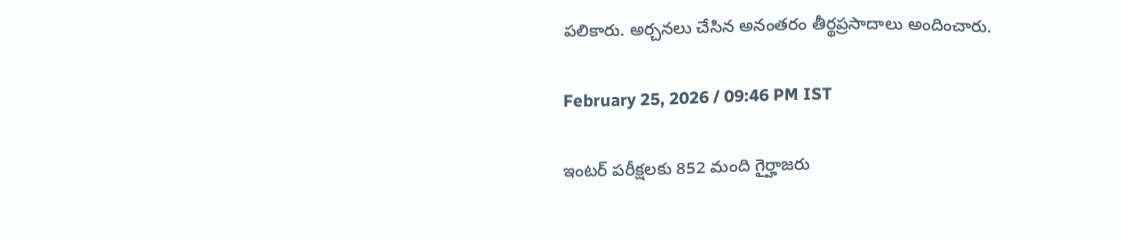పలికారు. అర్చనలు చేసిన అనంతరం తీర్థప్రసాదాలు అందించారు.

February 25, 2026 / 09:46 PM IST

ఇంటర్ పరీక్షలకు 852 మంది గైర్హాజరు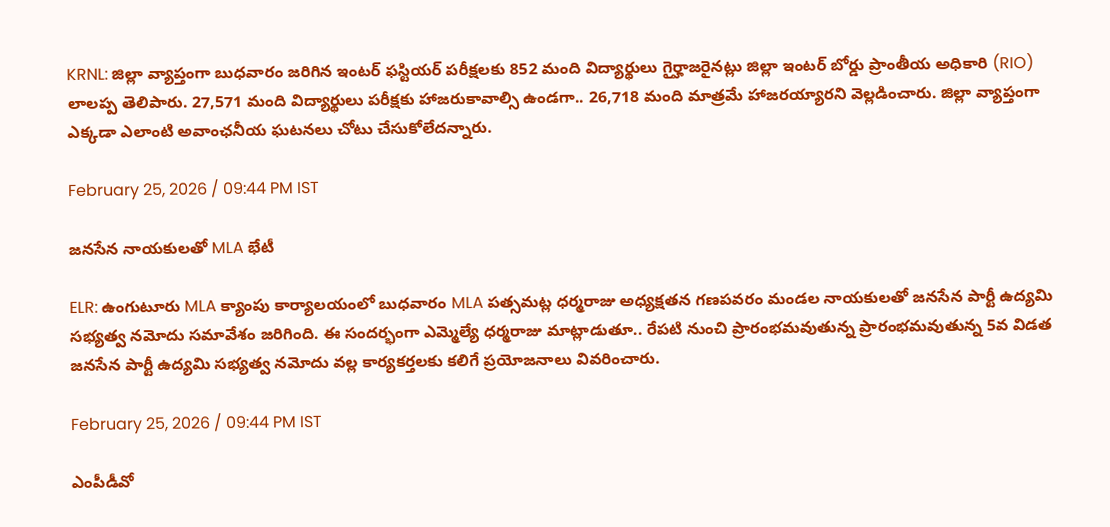KRNL: జిల్లా వ్యాప్తంగా బుధవారం జరిగిన ఇంటర్ ఫస్టియర్ పరీక్షలకు 852 మంది విద్యార్థులు గైర్హాజరైనట్లు జిల్లా ఇంటర్ బోర్డు ప్రాంతీయ అధికారి (RIO) లాలప్ప తెలిపారు. 27,571 మంది విద్యార్థులు పరీక్షకు హాజరుకావాల్సి ఉండగా.. 26,718 మంది మాత్రమే హాజరయ్యారని వెల్లడించారు. జిల్లా వ్యాప్తంగా ఎక్కడా ఎలాంటి అవాంఛనీయ ఘటనలు చోటు చేసుకోలేదన్నారు.

February 25, 2026 / 09:44 PM IST

జనసేన నాయకులతో MLA భేటీ

ELR: ఉంగుటూరు MLA క్యాంపు కార్యాలయంలో బుధవారం MLA పత్సమట్ల ధర్మరాజు అధ్యక్షతన గణపవరం మండల నాయకులతో జనసేన పార్టీ ఉద్యమి సభ్యత్వ నమోదు సమావేశం జరిగింది. ఈ సందర్భంగా ఎమ్మెల్యే ధర్మరాజు మాట్లాడుతూ.. రేపటి నుంచి ప్రారంభమవుతున్న ప్రారంభమవుతున్న 5వ విడత జనసేన పార్టీ ఉద్యమి సభ్యత్వ నమోదు వల్ల కార్యకర్తలకు కలిగే ప్రయోజనాలు వివరించారు.

February 25, 2026 / 09:44 PM IST

ఎంపీడీవో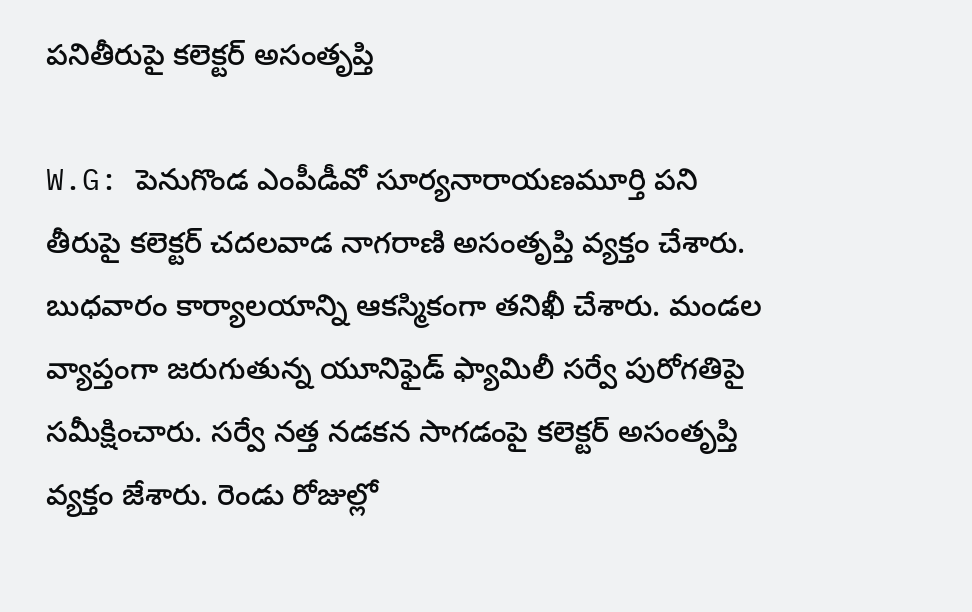పనితీరుపై కలెక్టర్ అసంతృప్తి

W.G: పెనుగొండ ఎంపీడీవో సూర్యనారాయణమూర్తి పని తీరుపై కలెక్టర్ చదలవాడ నాగరాణి అసంతృప్తి వ్యక్తం చేశారు. బుధవారం కార్యాలయాన్ని ఆకస్మికంగా తనిఖీ చేశారు. మండల వ్యాప్తంగా జరుగుతున్న యూనిఫైడ్ ఫ్యామిలీ సర్వే పురోగతిపై సమీక్షించారు. సర్వే నత్త నడకన సాగడంపై కలెక్టర్ అసంతృప్తి వ్యక్తం జేశారు. రెండు రోజుల్లో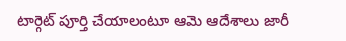టార్గెట్ పూర్తి చేయాలంటూ ఆమె ఆదేశాలు జారీ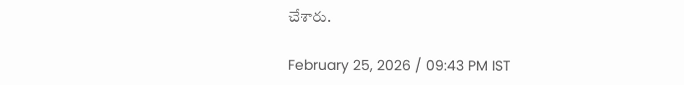చేశారు.

February 25, 2026 / 09:43 PM IST